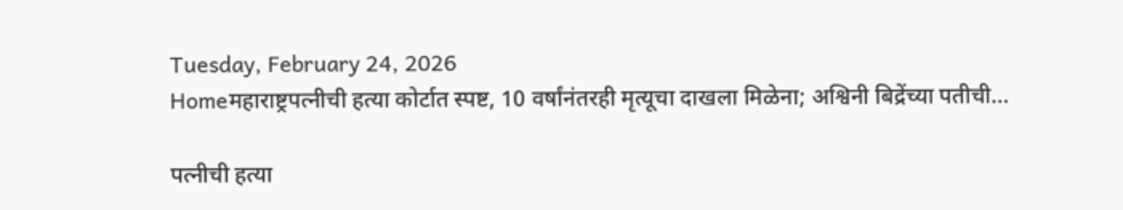Tuesday, February 24, 2026
Homeमहाराष्ट्रपत्नीची हत्या कोर्टात स्पष्ट, 10 वर्षांनंतरही मृत्यूचा दाखला मिळेना; अश्विनी बिद्रेंच्या पतीची...

पत्नीची हत्या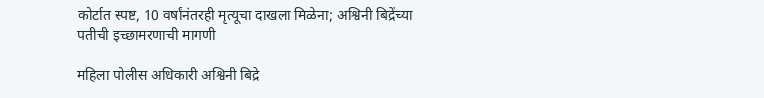कोर्टात स्पष्ट, 10 वर्षांनंतरही मृत्यूचा दाखला मिळेना; अश्विनी बिद्रेंच्या पतीची इच्छामरणाची मागणी

महिला पोलीस अधिकारी अश्विनी बिद्रे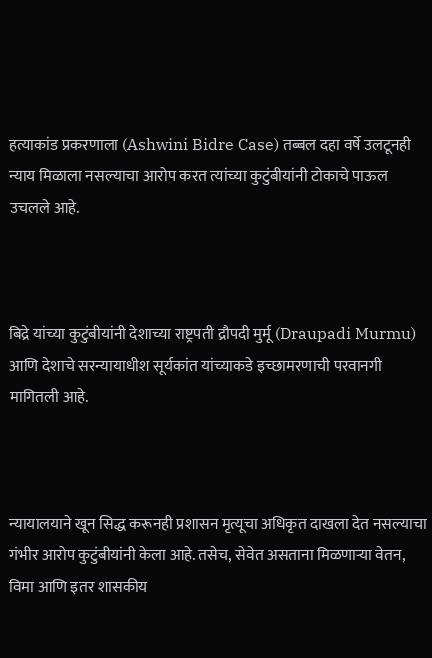हत्याकांड प्रकरणाला (Ashwini Bidre Case) तब्बल दहा वर्षे उलटूनही न्याय मिळाला नसल्याचा आरोप करत त्यांच्या कुटुंबीयांनी टोकाचे पाऊल उचलले आहे.



बिद्रे यांच्या कुटुंबीयांनी देशाच्या राष्ट्रपती द्रौपदी मुर्मू (Draupadi Murmu) आणि देशाचे सरन्यायाधीश सूर्यकांत यांच्याकडे इच्छामरणाची परवानगी मागितली आहे.



न्यायालयाने खून सिद्ध करूनही प्रशासन मृत्यूचा अधिकृत दाखला देत नसल्याचा गंभीर आरोप कुटुंबीयांनी केला आहे. तसेच, सेवेत असताना मिळणाऱ्या वेतन, विमा आणि इतर शासकीय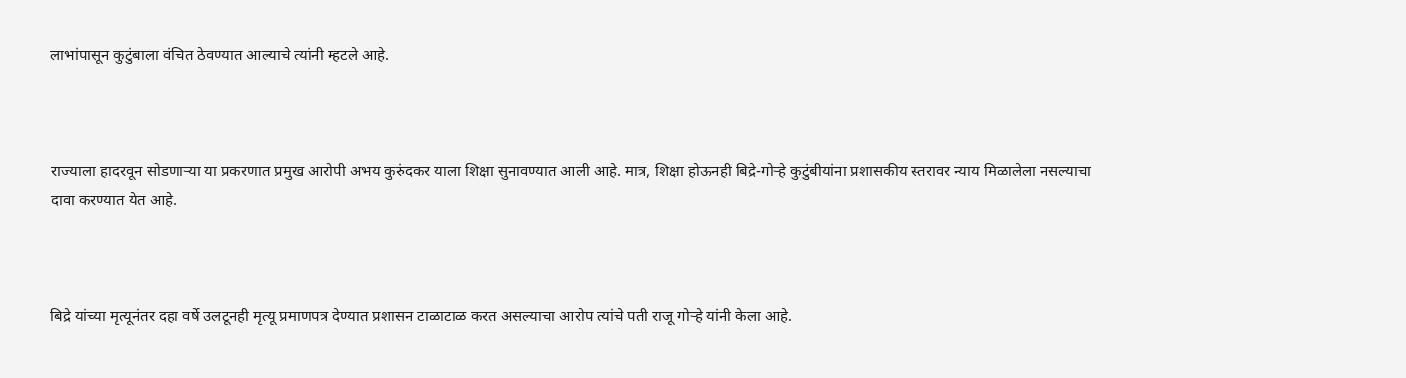लाभांपासून कुटुंबाला वंचित ठेवण्यात आल्याचे त्यांनी म्हटले आहे.



राज्याला हादरवून सोडणाऱ्या या प्रकरणात प्रमुख आरोपी अभय कुरुंदकर याला शिक्षा सुनावण्यात आली आहे. मात्र, शिक्षा होऊनही बिद्रे-गोऱ्हे कुटुंबीयांना प्रशासकीय स्तरावर न्याय मिळालेला नसल्याचा दावा करण्यात येत आहे.



बिद्रे यांच्या मृत्यूनंतर दहा वर्षे उलटूनही मृत्यू प्रमाणपत्र देण्यात प्रशासन टाळाटाळ करत असल्याचा आरोप त्यांचे पती राजू गोऱ्हे यांनी केला आहे.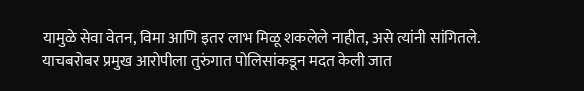यामुळे सेवा वेतन, विमा आणि इतर लाभ मिळू शकलेले नाहीत, असे त्यांनी सांगितले. याचबरोबर प्रमुख आरोपीला तुरुंगात पोलिसांकडून मदत केली जात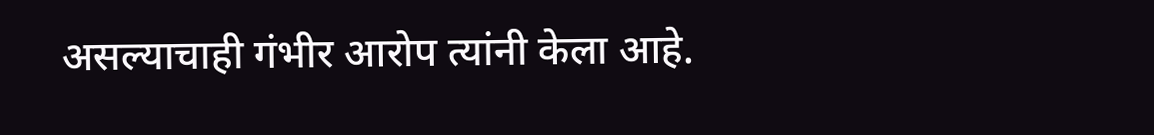असल्याचाही गंभीर आरोप त्यांनी केला आहे.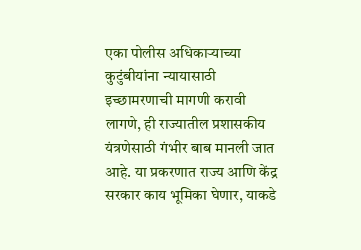एका पोलीस अधिकाऱ्याच्या कुटुंबीयांना न्यायासाठी इच्छामरणाची मागणी करावी लागणे, ही राज्यातील प्रशासकीय यंत्रणेसाठी गंभीर बाब मानली जात आहे. या प्रकरणात राज्य आणि केंद्र सरकार काय भूमिका घेणार, याकडे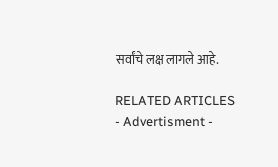सर्वांचे लक्ष लागले आहे.

RELATED ARTICLES
- Advertisment -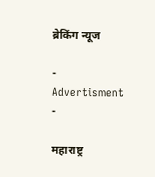ब्रेकिंग न्यूज

- Advertisment -

महाराष्ट्र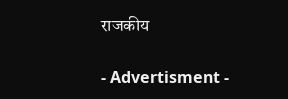राजकीय

- Advertisment -